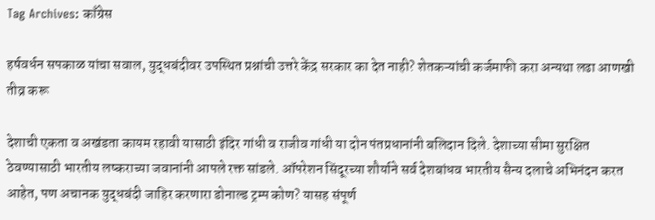Tag Archives: काँग्रेस

हर्षवर्धन सपकाळ यांचा सवाल, युद्धबंदीवर उपस्थित प्रश्नांची उत्तरे केंद्र सरकार का देत नाही? शेतकऱ्यांची कर्जमाफी करा अन्यथा लढा आणखी तीव्र करू

देशाची एकता व अखंडता कायम रहावी यासाठी इंदिर गांधी व राजीव गांधी या दोन पंतप्रधानांनी बलिदान दिले. देशाच्या सीमा सुरक्षित ठेवण्यासाठी भारतीय लष्कराच्या जवानांनी आपले रक्त सांडले. ऑपरेशन सिंदूरच्या शौर्याने सर्व देशबांधव भारतीय सैन्य दलाचे अभिनंदन करत आहेत, पण अचानक युद्धबंदी जाहिर करणारा डोनाल्ड ट्रम्प कोण? यासह संपूर्ण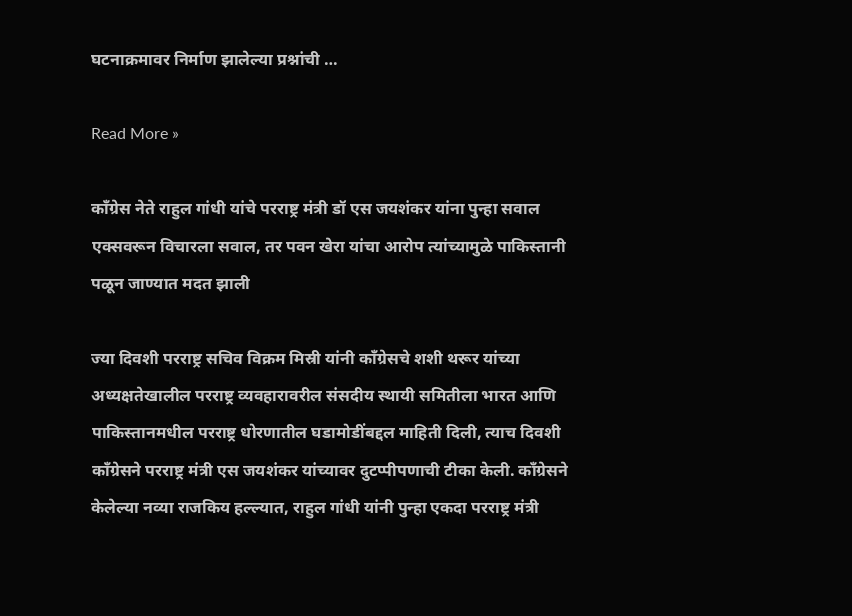घटनाक्रमावर निर्माण झालेल्या प्रश्नांची …

Read More »

काँग्रेस नेते राहुल गांधी यांचे परराष्ट्र मंत्री डॉ एस जयशंकर यांना पुन्हा सवाल एक्सवरून विचारला सवाल, तर पवन खेरा यांचा आरोप त्यांच्यामुळे पाकिस्तानी पळून जाण्यात मदत झाली

ज्या दिवशी परराष्ट्र सचिव विक्रम मिस्री यांनी काँग्रेसचे शशी थरूर यांच्या अध्यक्षतेखालील परराष्ट्र व्यवहारावरील संसदीय स्थायी समितीला भारत आणि पाकिस्तानमधील परराष्ट्र धोरणातील घडामोडींबद्दल माहिती दिली, त्याच दिवशी काँग्रेसने परराष्ट्र मंत्री एस जयशंकर यांच्यावर दुटप्पीपणाची टीका केली. काँग्रेसने केलेल्या नव्या राजकिय हल्ल्यात, राहुल गांधी यांनी पुन्हा एकदा परराष्ट्र मंत्री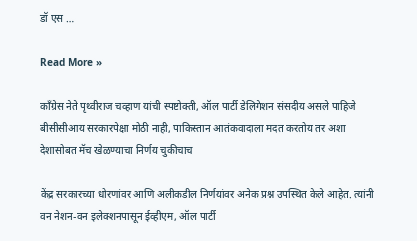डॉ एस …

Read More »

काँग्रेस नेते पृथ्वीराज चव्हाण यांची स्पष्टोक्ती, ऑल पार्टी डेलिगेशन संसदीय असले पाहिजे बीसीसीआय सरकारपेक्षा मोठी नाही, पाकिस्तान आतंकवादाला मदत करतोय तर अशा देशासोबत मॅच खेळण्याचा निर्णय चुकीचाच

केंद्र सरकारच्या धोरणांवर आणि अलीकडील निर्णयांवर अनेक प्रश्न उपस्थित केले आहेत. त्यांनी वन नेशन-वन इलेक्शनपासून ईव्हीएम, ऑल पार्टी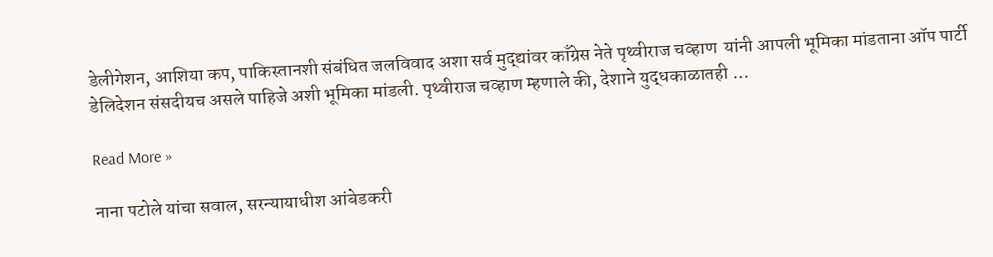डेलीगेशन, आशिया कप, पाकिस्तानशी संबंधित जलविवाद अशा सर्व मुद्द्यांवर काँग्रेस नेते पृथ्वीराज चव्हाण  यांनी आपली भूमिका मांडताना ऑप पार्टी डेलिदेशन संसदीयच असले पाहिजे अशी भूमिका मांडली. पृथ्वीराज चव्हाण म्हणाले की, देशाने युद्धकाळातही …

Read More »

नाना पटोले यांचा सवाल, सरन्यायाधीश आंबेडकरी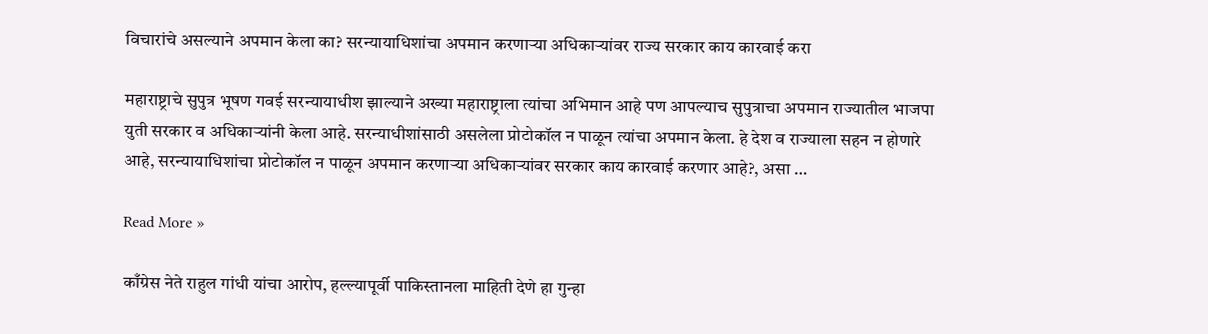विचारांचे असल्याने अपमान केला का? सरन्यायाधिशांचा अपमान करणाऱ्या अधिकाऱ्यांवर राज्य सरकार काय कारवाई करा

महाराष्ट्राचे सुपुत्र भूषण गवई सरन्यायाधीश झाल्याने अख्या महाराष्ट्राला त्यांचा अभिमान आहे पण आपल्याच सुपुत्राचा अपमान राज्यातील भाजपा युती सरकार व अधिकाऱ्यांनी केला आहे. सरन्याधीशांसाठी असलेला प्रोटोकॉल न पाळून त्यांचा अपमान केला. हे देश व राज्याला सहन न होणारे आहे, सरन्यायाधिशांचा प्रोटोकॉल न पाळून अपमान करणाऱ्या अधिकाऱ्यांवर सरकार काय कारवाई करणार आहे?, असा …

Read More »

काँग्रेस नेते राहुल गांधी यांचा आरोप, हल्ल्यापूर्वी पाकिस्तानला माहिती देणे हा गुन्हा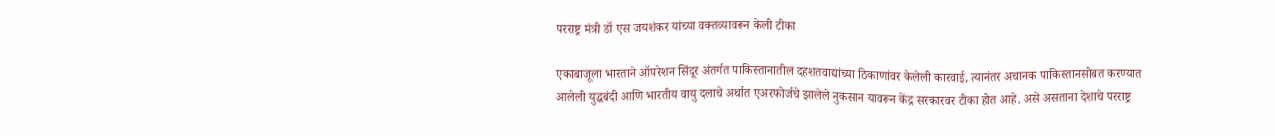परराष्ट्र मंत्री डॉ एस जयशंकर यांच्या वक्तव्यावरून केली टीका

एकाबाजूला भारताने ऑपरेशन सिंदूर अंतर्गत पाकिस्तानातील दहशतवाद्यांच्या ठिकाणांवर केलेली कारवाई, त्यानंतर अचानक पाकिस्तानसोबत करण्यात आलेली युद्धबंदी आणि भारतीय वायु दलाचे अर्थात एअरफोर्जचे झालेले नुकसान यावरून केंद्र सरकारवर टीका होत आहे. असे असताना देशाचे परराष्ट्र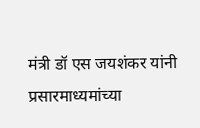मंत्री डॉ एस जयशंकर यांनी प्रसारमाध्यमांच्या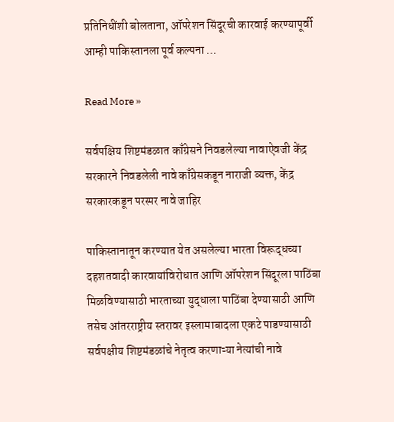प्रतिनिधींशी बोलताना, ऑपरेशन सिंदूरची कारवाई करण्यापूर्वी आम्ही पाकिस्तानला पूर्व कल्पना …

Read More »

सर्वपक्षिय शिष्टमंडळात काँग्रेसने निवडलेल्या नावाऐवजी केंद्र सरकारने निवडलेली नावे काँग्रेसकडून नाराजी व्यक्त, केंद्र सरकारकडून परस्पर नावे जाहिर

पाकिस्तानातून करण्यात येत असलेल्या भारता विरूद्धच्या दहशतवादी कारवायांविरोधात आणि ऑपरेशन सिंदूरला पाठिंबा मिळविण्यासाठी भारताच्या युद्धाला पाठिंबा देण्यासाठी आणि तसेच आंतरराष्ट्रीय स्तरावर इस्लामाबादला एकटे पाडण्यासाठी सर्वपक्षीय शिष्टमंडळांचे नेतृत्व करणाऱ्या नेत्यांची नावे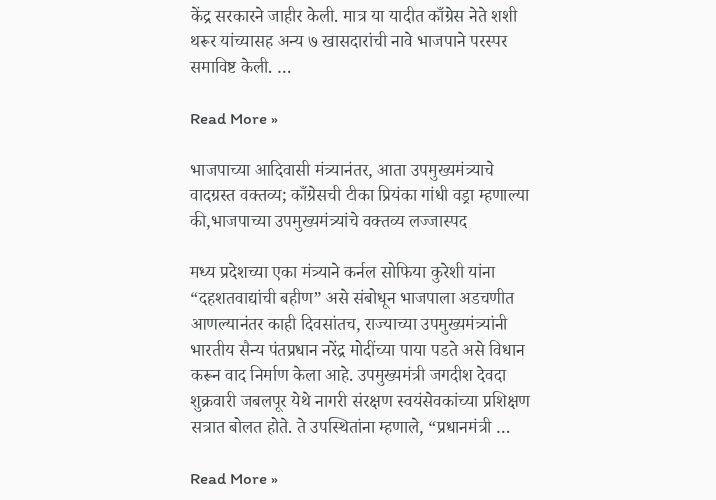केंद्र सरकारने जाहीर केली. मात्र या यादीत काँग्रेस नेते शशी थरूर यांच्यासह अन्य ७ खासदारांची नावे भाजपाने परस्पर समाविष्ट केली. …

Read More »

भाजपाच्या आदिवासी मंत्र्यानंतर, आता उपमुख्यमंत्र्याचे वादग्रस्त वक्तव्य; काँग्रेसची टीका प्रियंका गांधी वड्रा म्हणाल्या की,भाजपाच्या उपमुख्यमंत्र्यांचे वक्तव्य लज्जास्पद

मध्य प्रदेशच्या एका मंत्र्याने कर्नल सोफिया कुरेशी यांना “दहशतवाद्यांची बहीण” असे संबोधून भाजपाला अडचणीत आणल्यानंतर काही दिवसांतच, राज्याच्या उपमुख्यमंत्र्यांनी भारतीय सैन्य पंतप्रधान नरेंद्र मोदींच्या पाया पडते असे विधान करून वाद निर्माण केला आहे. उपमुख्यमंत्री जगदीश देवदा शुक्रवारी जबलपूर येथे नागरी संरक्षण स्वयंसेवकांच्या प्रशिक्षण सत्रात बोलत होते. ते उपस्थितांना म्हणाले, “प्रधानमंत्री …

Read More »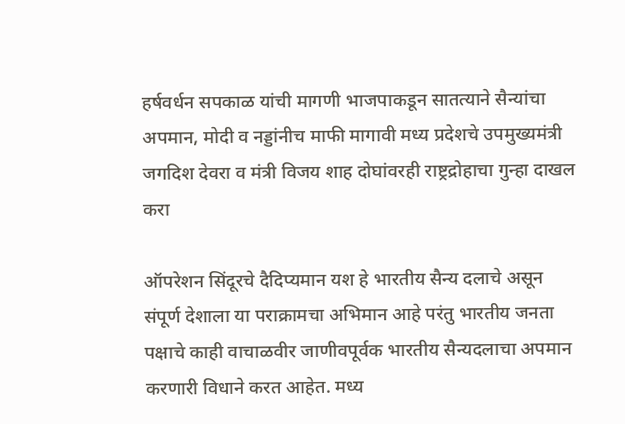हर्षवर्धन सपकाळ यांची मागणी भाजपाकडून सातत्याने सैन्यांचा अपमान, मोदी व नड्डांनीच माफी मागावी मध्य प्रदेशचे उपमुख्यमंत्री जगदिश देवरा व मंत्री विजय शाह दोघांवरही राष्ट्रद्रोहाचा गुन्हा दाखल करा

ऑपरेशन सिंदूरचे दैदिप्यमान यश हे भारतीय सैन्य दलाचे असून संपूर्ण देशाला या पराक्रामचा अभिमान आहे परंतु भारतीय जनता पक्षाचे काही वाचाळवीर जाणीवपूर्वक भारतीय सैन्यदलाचा अपमान करणारी विधाने करत आहेत. मध्य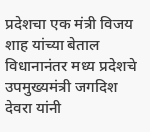प्रदेशचा एक मंत्री विजय शाह यांच्या बेताल विधानानंतर मध्य प्रदेशचे उपमुख्यमंत्री जगदिश देवरा यांनी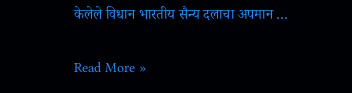केलेले विधान भारतीय सैन्य दलाचा अपमान …

Read More »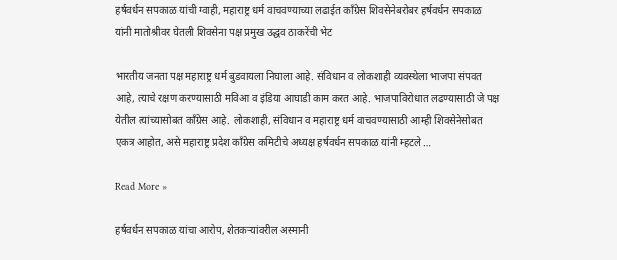हर्षवर्धन सपकाळ यांची ग्वाही, महाराष्ट्र धर्म वाचवण्याच्या लढाईत काँग्रेस शिवसेनेबरोबर हर्षवर्धन सपकाळ यांनी मातोश्रीवर घेतली शिवसेना पक्ष प्रमुख उद्धव ठाकरेंची भेट

भारतीय जनता पक्ष महाराष्ट्र धर्म बुडवायला निघाला आहे. संविधान व लोकशाही व्यवस्थेला भाजपा संपवत आहे, त्याचे रक्षण करण्यासाठी मविआ व इंडिया आघाडी काम करत आहे. भाजपाविरोधात लढण्यासाठी जे पक्ष येतील त्यांच्यासोबत काँग्रेस आहे. लोकशाही, संविधान व महाराष्ट्र धर्म वाचवण्यासाठी आम्ही शिवसेनेसोबत एकत्र आहोत, असे महाराष्ट्र प्रदेश काँग्रेस कमिटीचे अध्यक्ष हर्षवर्धन सपकाळ यांनी म्हटले …

Read More »

हर्षवर्धन सपकाळ यांचा आरोप, शेतकऱ्यांवरील अस्मानी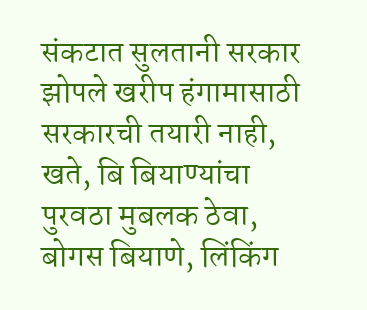संकटात सुलतानी सरकार झोपले खरीप हंगामासाठी सरकारची तयारी नाही, खते, बि बियाण्यांचा पुरवठा मुबलक ठेवा, बोगस बियाणे, लिंकिंग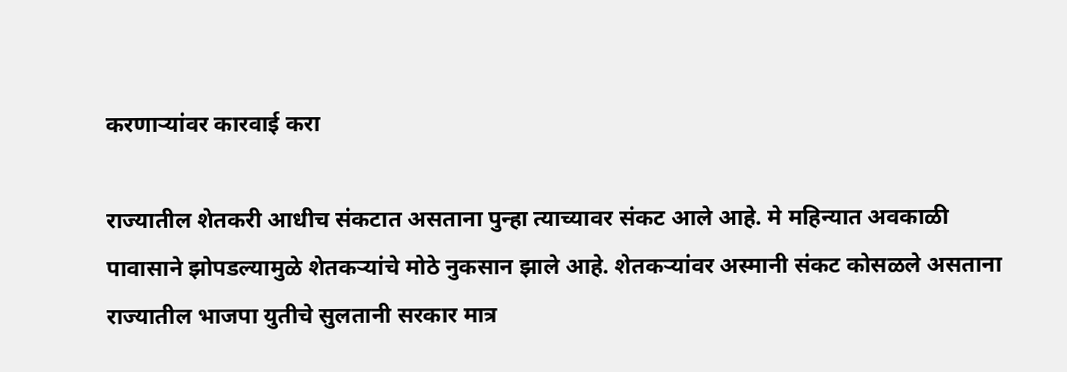करणाऱ्यांवर कारवाई करा

राज्यातील शेतकरी आधीच संकटात असताना पुन्हा त्याच्यावर संकट आले आहे. मे महिन्यात अवकाळी पावासाने झोपडल्यामुळे शेतकऱ्यांचे मोठे नुकसान झाले आहे. शेतकऱ्यांवर अस्मानी संकट कोसळले असताना राज्यातील भाजपा युतीचे सुलतानी सरकार मात्र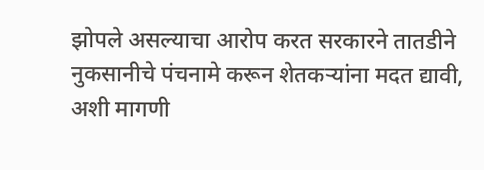झोपले असल्याचा आरोप करत सरकारने तातडीने नुकसानीचे पंचनामे करून शेतकऱ्यांना मदत द्यावी, अशी मागणी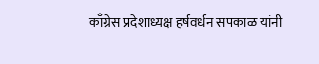काँग्रेस प्रदेशाध्यक्ष हर्षवर्धन सपकाळ यांनी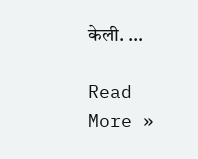केली. …

Read More »